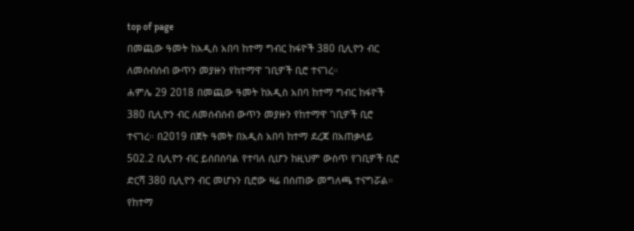top of page
በመጪው ዓመት ከአዲስ አበባ ከተማ ግብር ከፋዮች 380 ቢሊዮን ብር ለመሰብሰብ ውጥን መያዙን የከተማዋ ገቢዎች ቢሮ ተናገረ።
ሐምሌ 29 2018 በመጪው ዓመት ከአዲስ አበባ ከተማ ግብር ከፋዮች 380 ቢሊዮን ብር ለመሰብሰብ ውጥን መያዙን የከተማዋ ገቢዎች ቢሮ ተናገረ። በ2019 በጀት ዓመት በአዲስ አበባ ከተማ ደረጃ በአጠቃላይ 502.2 ቢሊዮን ብር ይሰበሰባል የተባለ ሲሆን ከዚህም ውስጥ የገቢዎች ቢሮ ድርሻ 380 ቢሊዮን ብር መሆኑን ቢሮው ዛሬ በሰጠው መግለጫ ተናግሯል። የከተማ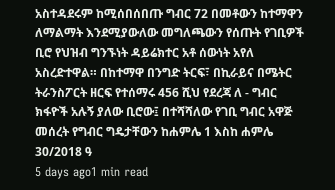አስተዳደሩም ከሚሰበሰበጡ ግብር 72 በመቶውን ከተማዋን ለማልማት እንደሚያውለው መግለጫውን የሰጡት የገቢዎች ቢሮ የህዝብ ግንኙነት ዳይሬክተር አቶ ሰውነት አየለ አስረድተዋል። በከተማዋ በንግድ ትርፍ፣ በኪራይና በሜትር ትራንስፖርት ዘርፍ የተሰማሩ 456 ሺህ የደረጃ ለ - ግብር ክፋዮች አሉኝ ያለው ቢሮው፤ በተሻሻለው የገቢ ግብር አዋጅ መሰረት የግብር ግዴታቸውን ከሐምሌ 1 እስከ ሐምሌ 30/2018 ዓ
5 days ago1 min read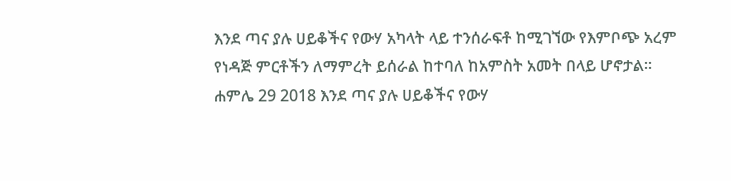እንደ ጣና ያሉ ሀይቆችና የውሃ አካላት ላይ ተንሰራፍቶ ከሚገኘው የእምቦጭ አረም የነዳጅ ምርቶችን ለማምረት ይሰራል ከተባለ ከአምስት አመት በላይ ሆኖታል።
ሐምሌ 29 2018 እንደ ጣና ያሉ ሀይቆችና የውሃ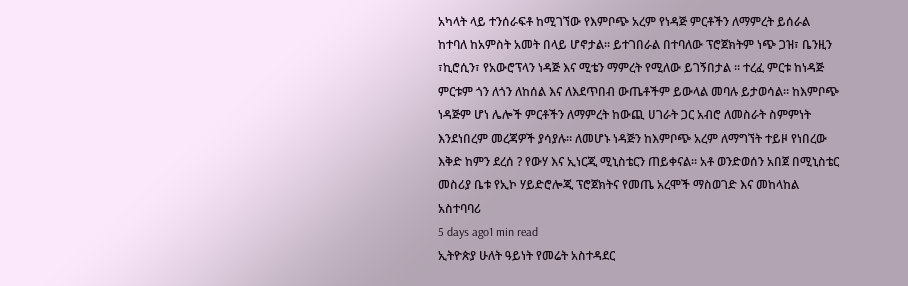አካላት ላይ ተንሰራፍቶ ከሚገኘው የእምቦጭ አረም የነዳጅ ምርቶችን ለማምረት ይሰራል ከተባለ ከአምስት አመት በላይ ሆኖታል። ይተገበራል በተባለው ፕሮጀክትም ነጭ ጋዝ፣ ቤንዚን ፣ኪሮሲን፣ የአውሮፕላን ነዳጅ እና ሚቴን ማምረት የሚለው ይገኝበታል ። ተረፈ ምርቱ ከነዳጅ ምርቱም ጎን ለጎን ለከሰል እና ለእደጥበብ ውጤቶችም ይውላል መባሉ ይታወሳል። ከእምቦጭ ነዳጅም ሆነ ሌሎች ምርቶችን ለማምረት ከውጪ ሀገራት ጋር አብሮ ለመስራት ስምምነት እንደነበረም መረጃዎች ያሳያሉ። ለመሆኑ ነዳጅን ከእምቦጭ አረም ለማግኘት ተይዞ የነበረው እቅድ ከምን ደረሰ ? የውሃ እና ኢነርጂ ሚኒስቴርን ጠይቀናል። አቶ ወንድወሰን አበጀ በሚኒስቴር መስሪያ ቤቱ የኢኮ ሃይድሮሎጂ ፕሮጀክትና የመጤ አረሞች ማስወገድ እና መከላከል አስተባባሪ
5 days ago1 min read
ኢትዮጵያ ሁለት ዓይነት የመሬት አስተዳደር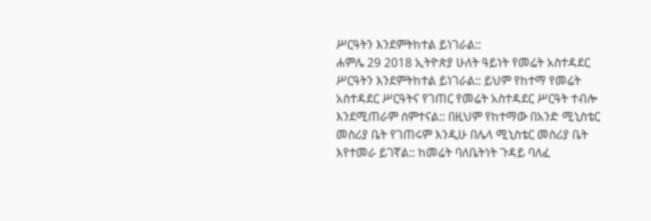ሥርዓትን እንደምትከተል ይነገራል::
ሐምሌ 29 2018 ኢትዮጵያ ሁለት ዓይነት የመሬት አስተዳደር ሥርዓትን እንደምትከተል ይነገራል:: ይህም የከተማ የመሬት አስተዳደር ሥርዓትና የገጠር የመሬት አስተዳደር ሥርዓት ተብሎ እንደሚጠራም ሰምተናል:: በዚህም የከተማው በአንድ ሚኒስቴር መስሪያ ቤት የገጠሩም እንዲሁ በሌላ ሚኒስቴር መስሪያ ቤት እየተመራ ይገኛል:: ከመሬት ባለቤትነት ጉዳይ ባለፈ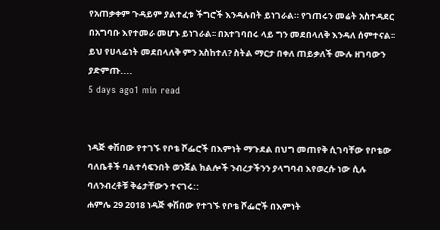የአጠቃቀም ጉዳይም ያልተፈቱ ችግሮች እንዳሉበት ይነገራል። የገጠሩን መሬት አስተዳደር በአግባቡ እየተመራ መሆኑ ይነገራል፡፡ በአተገባበሩ ላይ ግን መደበላለቅ እንዳለ ሰምተናል፡፡ ይህ የሀላፊነት መደበላለቅ ምን አስከተለ? ስትል ማርታ በቀለ ጠይቃለች ሙሉ ዘገባውን ያድምጡ....
5 days ago1 min read


ነዳጅ ቀሽበው የተገኙ የቦቴ ሾፌሮች በእምነት ማጉደል በህግ መጠየቅ ሲገባቸው የቦቴው ባለቤቶች ባልተሳፍንበት ወንጀል ክልሎች ንብረታችንን ያላግባብ እየወረሱ ነው ሲሉ ባለንብረቶቹ ቅሬታቸውን ተናገሩ::
ሐምሌ 29 2018 ነዳጅ ቀሽበው የተገኙ የቦቴ ሾፌሮች በእምነት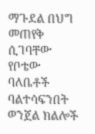ማጉደል በህግ መጠየቅ ሲገባቸው የቦቴው ባለቤቶች ባልተሳፍንበት ወንጀል ክልሎች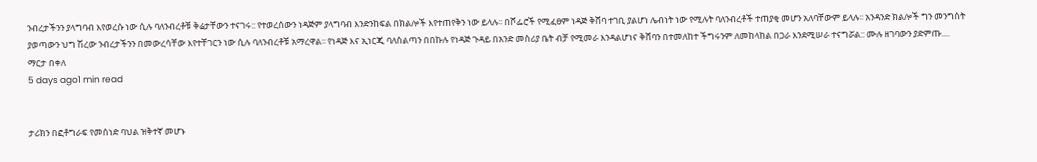ንብረታችንን ያላግባብ እየወረሱ ነው ሲሉ ባለንብረቶቹ ቅሬታቸውን ተናገሩ:: የተወረሰውን ነዳጅም ያላግባብ እንድንከፍል በክልሎች እየተጠየቅን ነው ይላሉ፡፡ በሾፌሮች የሚፈፀም ነዳጅ ቅሸባ ተገቢ ያልሆነ ሌብነት ነው የሚሉት ባለንብረቶች ተጠያቂ መሆን አለባቸውም ይላሉ፡፡ አንዳንድ ክልሎች ግን መንግስት ያወጣውን ህግ ሽረው ንብረታችንን በመውረሳቸው እየተቸገርን ነው ሲሉ ባለንብረቶቹ አማረዋል፡፡ የነዳጅ እና ኢነርጂ ባለስልጣን በበኩሉ የነዳጅ ጉዳይ በአንድ መስሪያ ቤት ብቻ የሚመራ እንዳልሆነና ቅሸባን በተመለከተ ችግሩንም ለመከላከል በጋራ እንደሚሠራ ተናግሯል:: ሙሉ ዘገባውን ያድምጡ.... ማርታ በቀለ
5 days ago1 min read


ታሪክን በፎቶግራፍ የመሰነድ ባህል ዝቅተኛ መሆኑ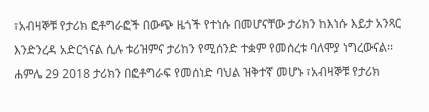፣አብዛኞቹ የታሪክ ፎቶግራፎች በውጭ ዜጎች የተነሱ በመሆናቸው ታሪክን ከእነሱ እይታ አንጻር እንድንረዳ አድርጎናል ሲሉ ቱሪዝምና ታሪከን የሚሰንድ ተቋም የመሰረቱ ባለሞያ ነግረውናል፡፡
ሐምሌ 29 2018 ታሪክን በፎቶግራፍ የመሰነድ ባህል ዝቅተኛ መሆኑ ፣አብዛኞቹ የታሪክ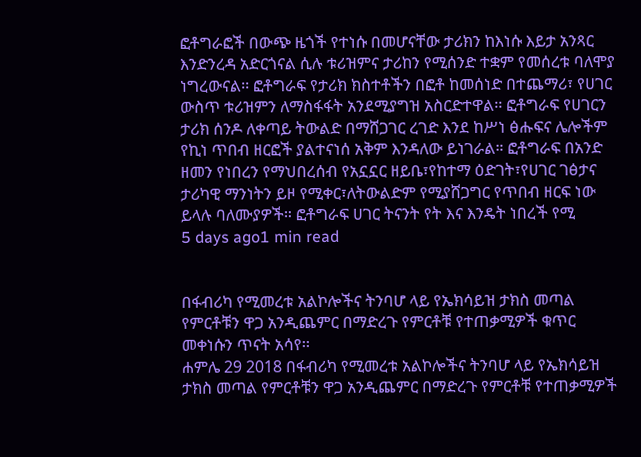ፎቶግራፎች በውጭ ዜጎች የተነሱ በመሆናቸው ታሪክን ከእነሱ እይታ አንጻር እንድንረዳ አድርጎናል ሲሉ ቱሪዝምና ታሪከን የሚሰንድ ተቋም የመሰረቱ ባለሞያ ነግረውናል፡፡ ፎቶግራፍ የታሪክ ክስተቶችን በፎቶ ከመሰነድ በተጨማሪ፣ የሀገር ውስጥ ቱሪዝምን ለማስፋፋት አንደሚያግዝ አስርድተዋል፡፡ ፎቶግራፍ የሀገርን ታሪክ ሰንዶ ለቀጣይ ትውልድ በማሸጋገር ረገድ እንደ ከሥነ ፅሑፍና ሌሎችም የኪነ ጥበብ ዘርፎች ያልተናነሰ አቅም እንዳለው ይነገራል። ፎቶግራፍ በአንድ ዘመን የነበረን የማህበረሰብ የአኗኗር ዘይቤ፣የከተማ ዕድገት፣የሀገር ገፅታና ታሪካዊ ማንነትን ይዞ የሚቀር፣ለትውልድም የሚያሸጋግር የጥበብ ዘርፍ ነው ይላሉ ባለሙያዎች። ፎቶግራፍ ሀገር ትናንት የት እና እንዴት ነበረች የሚ
5 days ago1 min read


በፋብሪካ የሚመረቱ አልኮሎችና ትንባሆ ላይ የኤክሳይዝ ታክስ መጣል የምርቶቹን ዋጋ አንዲጨምር በማድረጉ የምርቶቹ የተጠቃሚዎች ቁጥር መቀነሱን ጥናት አሳየ፡፡
ሐምሌ 29 2018 በፋብሪካ የሚመረቱ አልኮሎችና ትንባሆ ላይ የኤክሳይዝ ታክስ መጣል የምርቶቹን ዋጋ አንዲጨምር በማድረጉ የምርቶቹ የተጠቃሚዎች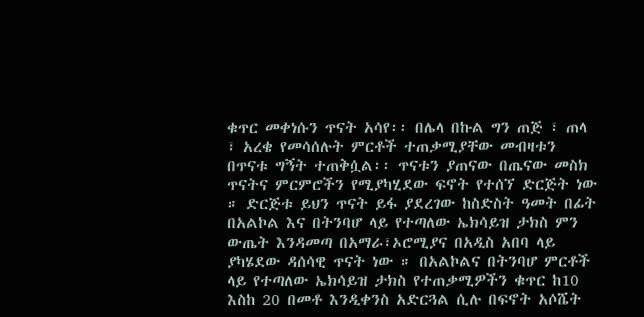ቁጥር መቀነሱን ጥናት አሳየ፡፡ በሌላ በኩል ግን ጠጅ ፣ ጠላ ፣ አረቄ የመሳሰሉት ምርቶች ተጠቃሚያቸው መብዛቱን በጥናቱ ግኝት ተጠቅሷል፡፡ ጥናቱን ያጠናው በጤናው መስክ ጥናትና ምርምሮችን የሚያካሂደው ፍኖት የተሰኘ ድርጅት ነው ። ድርጅቱ ይህን ጥናት ይፋ ያደረገው ከስድስት ዓመት በፊት በአልኮል እና በትንባሆ ላይ የተጣለው ኤክሳይዝ ታክስ ምን ውጤት እንዳመጣ በአማራ፣ኦሮሚያና በአዲስ አበባ ላይ ያካሄደው ዳሰሳዊ ጥናት ነው ። በአልኮልና በትንባሆ ምርቶች ላይ የተጣለው ኤክሳይዝ ታክስ የተጠቃሚዎችን ቁጥር ከ10 እስከ 20 በመቶ እንዲቀንስ አድርጓል ሲሉ በፍኖት አሶሼት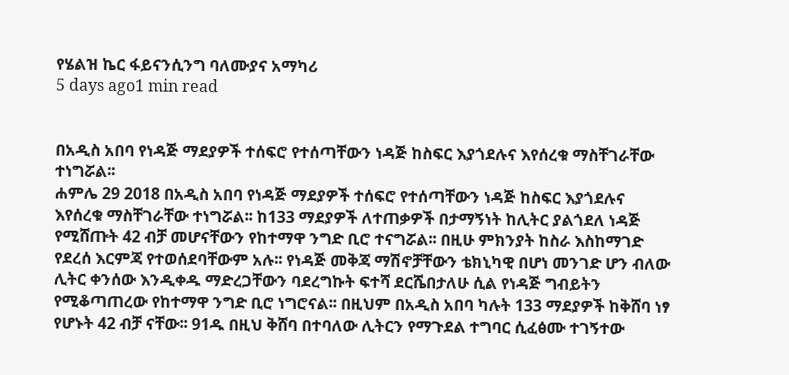የሄልዝ ኬር ፋይናንሲንግ ባለሙያና አማካሪ
5 days ago1 min read


በአዲስ አበባ የነዳጅ ማደያዎች ተሰፍሮ የተሰጣቸውን ነዳጅ ከስፍር እያጎደሉና እየሰረቁ ማስቸገራቸው ተነግሯል፡፡
ሐምሌ 29 2018 በአዲስ አበባ የነዳጅ ማደያዎች ተሰፍሮ የተሰጣቸውን ነዳጅ ከስፍር እያጎደሉና እየሰረቁ ማስቸገራቸው ተነግሯል፡፡ ከ133 ማደያዎች ለተጠቃዎች በታማኝነት ከሊትር ያልጎደለ ነዳጅ የሚሸጡት 42 ብቻ መሆናቸውን የከተማዋ ንግድ ቢሮ ተናግሯል፡፡ በዚሁ ምክንያት ከስራ እስከማገድ የደረሰ እርምጃ የተወሰደባቸውም አሉ፡፡ የነዳጅ መቅጃ ማሽኖቻቸውን ቴክኒካዊ በሆነ መንገድ ሆን ብለው ሊትር ቀንሰው እንዲቀዱ ማድረጋቸውን ባደረግኩት ፍተሻ ደርሼበታለሁ ሲል የነዳጅ ግብይትን የሚቆጣጠረው የከተማዋ ንግድ ቢሮ ነግሮናል፡፡ በዚህም በአዲስ አበባ ካሉት 133 ማደያዎች ከቅሸባ ነፃ የሆኑት 42 ብቻ ናቸው፡፡ 91ዱ በዚህ ቅሸባ በተባለው ሊትርን የማጉደል ተግባር ሲፈፅሙ ተገኝተው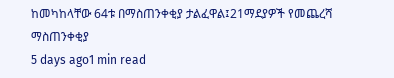ከመካከላቸው 64ቱ በማስጠንቀቂያ ታልፈዋል፤21ማደያዎች የመጨረሻ ማስጠንቀቂያ
5 days ago1 min read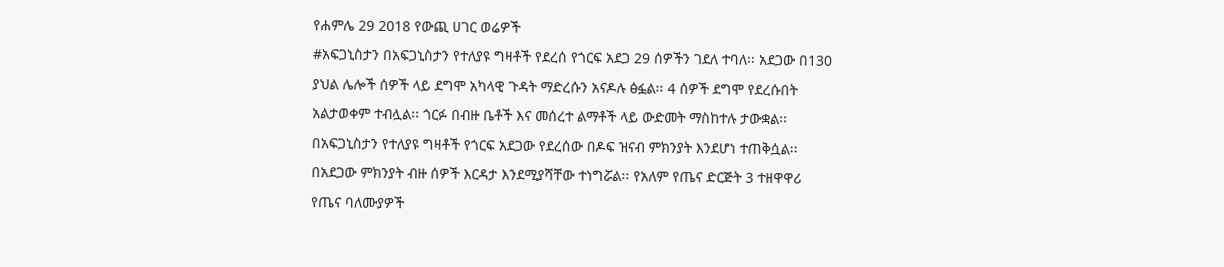የሐምሌ 29 2018 የውጪ ሀገር ወሬዎች
#አፍጋኒስታን በአፍጋኒስታን የተለያዩ ግዛቶች የደረሰ የጎርፍ አደጋ 29 ሰዎችን ገደለ ተባለ፡፡ አደጋው በ130 ያህል ሌሎች ሰዎች ላይ ደግሞ አካላዊ ጉዳት ማድረሱን አናዶሉ ፅፏል፡፡ 4 ሰዎች ደግሞ የደረሱበት አልታወቀም ተብሏል፡፡ ጎርፉ በብዙ ቤቶች እና መሰረተ ልማቶች ላይ ውድመት ማስከተሉ ታውቋል፡፡ በአፍጋኒስታን የተለያዩ ግዛቶች የጎርፍ አደጋው የደረሰው በዶፍ ዝናብ ምክንያት እንደሆነ ተጠቅሷል፡፡ በአደጋው ምክንያት ብዙ ሰዎች እርዳታ እንደሚያሻቸው ተነግሯል፡፡ የአለም የጤና ድርጅት 3 ተዘዋዋሪ የጤና ባለሙያዎች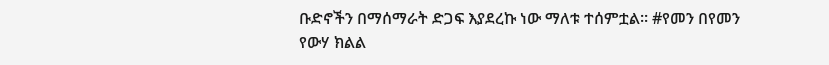ቡድኖችን በማሰማራት ድጋፍ እያደረኩ ነው ማለቱ ተሰምቷል፡፡ #የመን በየመን የውሃ ክልል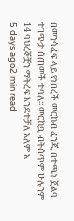በመንሳፈፍ ላይ የነበረች መርከብ ፈንጂ በተጫነ ጀልባ ተገጭታ ሰጠመች ተባለ፡፡ መርከቧ ብትሰጥም ሁሉንም 14 ባህረኞቿን ማትረፍ እንደተቻለ አለም አ
5 days ago2 min read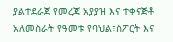ያልተደራጀ የመረጃ አያያዝ እና ተቀናጅቶ አለመስራት የዓመቱ የባህል፣ስፖርት እና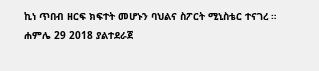ኪነ ጥበብ ዘርፍ ክፍተት መሆኑን ባህልና ስፖርት ሚኒስቴር ተናገረ ።
ሐምሌ 29 2018 ያልተደራጀ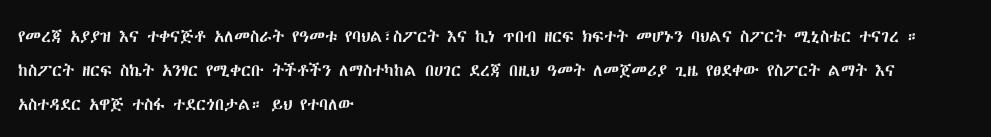የመረጃ አያያዝ እና ተቀናጅቶ አለመስራት የዓመቱ የባህል፣ስፖርት እና ኪነ ጥበብ ዘርፍ ክፍተት መሆኑን ባህልና ስፖርት ሚኒስቴር ተናገረ ። ከስፖርት ዘርፍ ስኬት አንፃር የሚቀርቡ ትችቶችን ለማስተካከል በሀገር ደረጃ በዚህ ዓመት ለመጀመሪያ ጊዜ የፀደቀው የስፖርት ልማት እና አስተዳደር አዋጅ ተስፋ ተደርጎበታል። ይህ የተባለው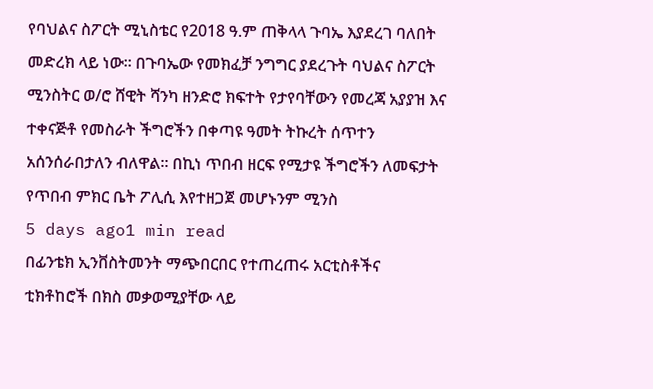የባህልና ስፖርት ሚኒስቴር የ2018 ዓ.ም ጠቅላላ ጉባኤ እያደረገ ባለበት መድረክ ላይ ነው። በጉባኤው የመክፈቻ ንግግር ያደረጉት ባህልና ስፖርት ሚንስትር ወ/ሮ ሸዊት ሻንካ ዘንድሮ ክፍተት የታየባቸውን የመረጃ አያያዝ እና ተቀናጅቶ የመስራት ችግሮችን በቀጣዩ ዓመት ትኩረት ሰጥተን አሰንሰራበታለን ብለዋል። በኪነ ጥበብ ዘርፍ የሚታዩ ችግሮችን ለመፍታት የጥበብ ምክር ቤት ፖሊሲ እየተዘጋጀ መሆኑንም ሚንስ
5 days ago1 min read
በፊንቴክ ኢንቨስትመንት ማጭበርበር የተጠረጠሩ አርቲስቶችና ቲክቶከሮች በክስ መቃወሚያቸው ላይ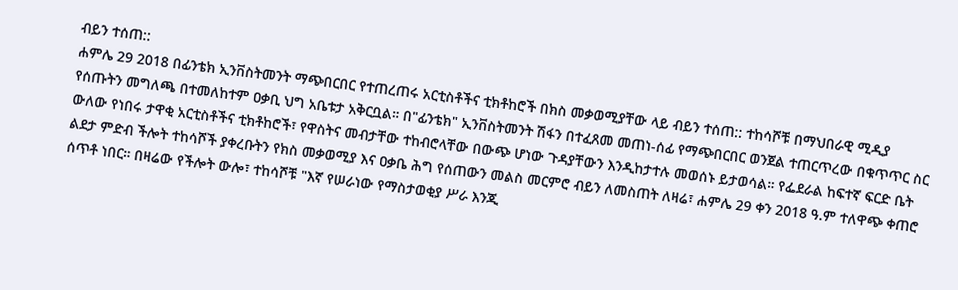ብይን ተሰጠ::
ሐምሌ 29 2018 በፊንቴክ ኢንቨስትመንት ማጭበርበር የተጠረጠሩ አርቲስቶችና ቲክቶከሮች በክስ መቃወሚያቸው ላይ ብይን ተሰጠ:: ተከሳሾቹ በማህበራዊ ሚዲያ የሰጡትን መግለጫ በተመለከተም ዐቃቢ ህግ አቤቱታ አቅርቧል። በ"ፊንቴክ" ኢንቨስትመንት ሽፋን በተፈጸመ መጠነ-ሰፊ የማጭበርበር ወንጀል ተጠርጥረው በቁጥጥር ስር ውለው የነበሩ ታዋቂ አርቲስቶችና ቲክቶከሮች፣ የዋስትና መብታቸው ተከብሮላቸው በውጭ ሆነው ጉዳያቸውን እንዲከታተሉ መወሰኑ ይታወሳል። የፌደራል ከፍተኛ ፍርድ ቤት ልደታ ምድብ ችሎት ተከሳሾች ያቀረቡትን የክስ መቃወሚያ እና ዐቃቤ ሕግ የሰጠውን መልስ መርምሮ ብይን ለመስጠት ለዛሬ፣ ሐምሌ 29 ቀን 2018 ዓ.ም ተለዋጭ ቀጠሮ ሰጥቶ ነበር። በዛሬው የችሎት ውሎ፣ ተከሳሾቹ "እኛ የሠራነው የማስታወቂያ ሥራ እንጂ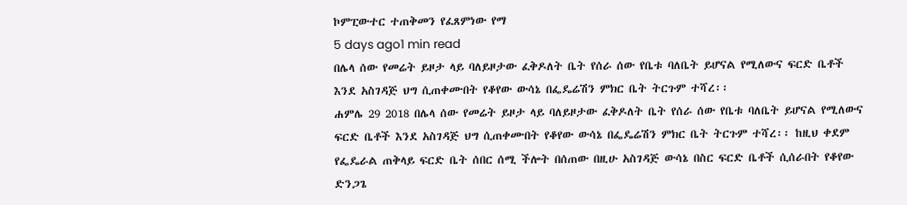ኮምፒውተር ተጠቅመን የፈጸምነው የማ
5 days ago1 min read
በሌላ ሰው የመሬት ይዞታ ላይ ባለይዞታው ፈቅዶለት ቤት የሰራ ሰው የቤቱ ባለቤት ይሆናል የሚለውና ፍርድ ቤቶች እንደ አስገዳጅ ህግ ሲጠቀሙበት የቆየው ውሳኔ በፌዴሬሽን ምክር ቤት ትርጉም ተሻረ፡፡
ሐምሌ 29 2018 በሌላ ሰው የመሬት ይዞታ ላይ ባለይዞታው ፈቅዶለት ቤት የሰራ ሰው የቤቱ ባለቤት ይሆናል የሚለውና ፍርድ ቤቶች እንደ አስገዳጅ ህግ ሲጠቀሙበት የቆየው ውሳኔ በፌዴሬሽን ምክር ቤት ትርጉም ተሻረ፡፡ ከዚህ ቀደም የፌዴራል ጠቅላይ ፍርድ ቤት ሰበር ሰሚ ችሎት በሰጠው በዚሁ አስገዳጅ ውሳኔ በስር ፍርድ ቤቶች ሲሰራበት የቆየው ድንጋጌ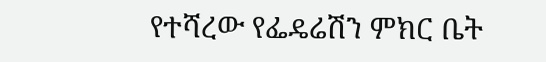የተሻረው የፌዴሬሽን ምክር ቤት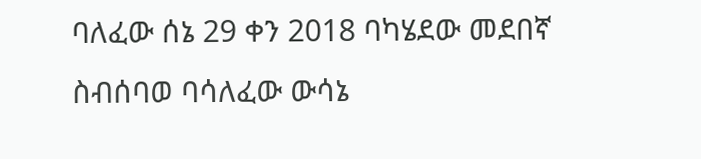ባለፈው ሰኔ 29 ቀን 2018 ባካሄደው መደበኛ ስብሰባወ ባሳለፈው ውሳኔ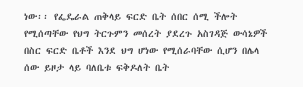ነው፡፡ የፌዴራል ጠቅላይ ፍርድ ቤት ሰበር ሰሚ ችሎት የሚሰጣቸው የህግ ትርጉምን መሰረት ያደረጉ አስገዳጅ ውሳኔዎች በስር ፍርድ ቤቶች እንደ ህግ ሆነው የሚሰራባቸው ሲሆን በሌላ ሰው ይዞታ ላይ ባለቤቱ ፍቅዶለት ቤት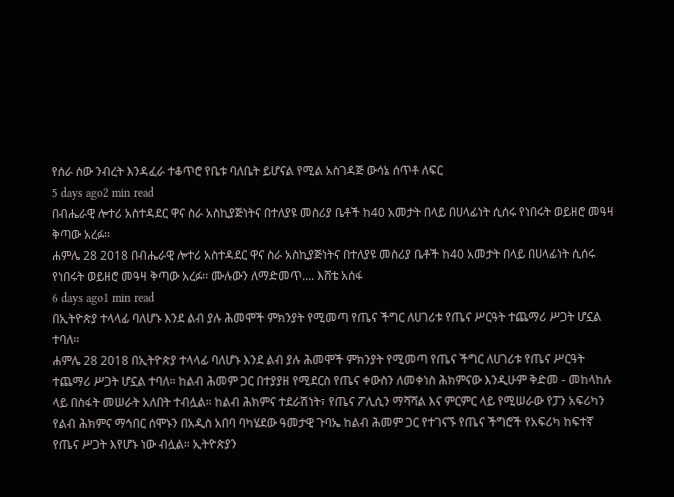የሰራ ሰው ንብረት እንዳፈራ ተቆጥሮ የቤቱ ባለቤት ይሆናል የሚል አስገዳጅ ውሳኔ ሰጥቶ ለፍር
5 days ago2 min read
በብሔራዊ ሎተሪ አስተዳደር ዋና ስራ አስኪያጅነትና በተለያዩ መስሪያ ቤቶች ከ40 አመታት በላይ በሀላፊነት ሲሰሩ የነበሩት ወይዘሮ መዓዛ ቅጣው አረፉ፡፡
ሐምሌ 28 2018 በብሔራዊ ሎተሪ አስተዳደር ዋና ስራ አስኪያጅነትና በተለያዩ መስሪያ ቤቶች ከ40 አመታት በላይ በሀላፊነት ሲሰሩ የነበሩት ወይዘሮ መዓዛ ቅጣው አረፉ፡፡ ሙሉውን ለማድመጥ.... እሸቴ አሰፋ
6 days ago1 min read
በኢትዮጵያ ተላላፊ ባለሆኑ እንደ ልብ ያሉ ሕመሞች ምክንያት የሚመጣ የጤና ችግር ለሀገሪቱ የጤና ሥርዓት ተጨማሪ ሥጋት ሆኗል ተባለ።
ሐምሌ 28 2018 በኢትዮጵያ ተላላፊ ባለሆኑ እንደ ልብ ያሉ ሕመሞች ምክንያት የሚመጣ የጤና ችግር ለሀገሪቱ የጤና ሥርዓት ተጨማሪ ሥጋት ሆኗል ተባለ። ከልብ ሕመም ጋር በተያያዘ የሚደርስ የጤና ቀውስን ለመቀነስ ሕክምናው እንዲሁም ቅድመ - መከላከሉ ላይ በስፋት መሠራት አለበት ተብሏል። ከልብ ሕክምና ተደራሽነት፣ የጤና ፖሊሲን ማሻሻል እና ምርምር ላይ የሚሠራው የፓን አፍሪካን የልብ ሕክምና ማኅበር ሰሞኑን በአዲስ አበባ ባካሄደው ዓመታዊ ጉባኤ ከልብ ሕመም ጋር የተገናኙ የጤና ችግሮች የአፍሪካ ከፍተኛ የጤና ሥጋት እየሆኑ ነው ብሏል። ኢትዮጵያን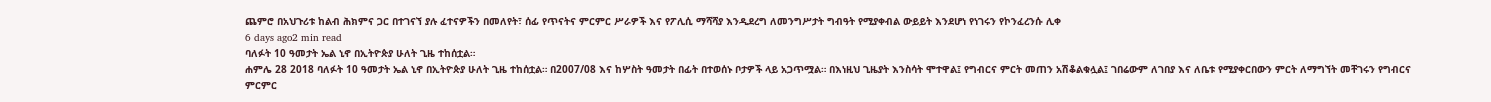ጨምሮ በአህጉሪቱ ከልብ ሕክምና ጋር በተገናኘ ያሉ ፈተናዎችን በመለየት፣ ሰፊ የጥናትና ምርምር ሥራዎች እና የፖሊሲ ማሻሻያ እንዲደረግ ለመንግሥታት ግብዓት የሚያቀብል ውይይት እንደሆነ የነገሩን የኮንፈረንሱ ሊቀ
6 days ago2 min read
ባለፉት 10 ዓመታት ኤል ኒኖ በኢትዮጵያ ሁለት ጊዜ ተከሰቷል።
ሐምሌ 28 2018 ባለፉት 10 ዓመታት ኤል ኒኖ በኢትዮጵያ ሁለት ጊዜ ተከሰቷል። በ2007/08 እና ከሦስት ዓመታት በፊት በተወሰኑ ቦታዎች ላይ አጋጥሟል። በእነዚህ ጊዜያት እንስሳት ሞተዋል፤ የግብርና ምርት መጠን አሽቆልቁሏል፤ ገበሬውም ለገበያ እና ለቤቱ የሚያቀርበውን ምርት ለማግኘት መቸገሩን የግብርና ምርምር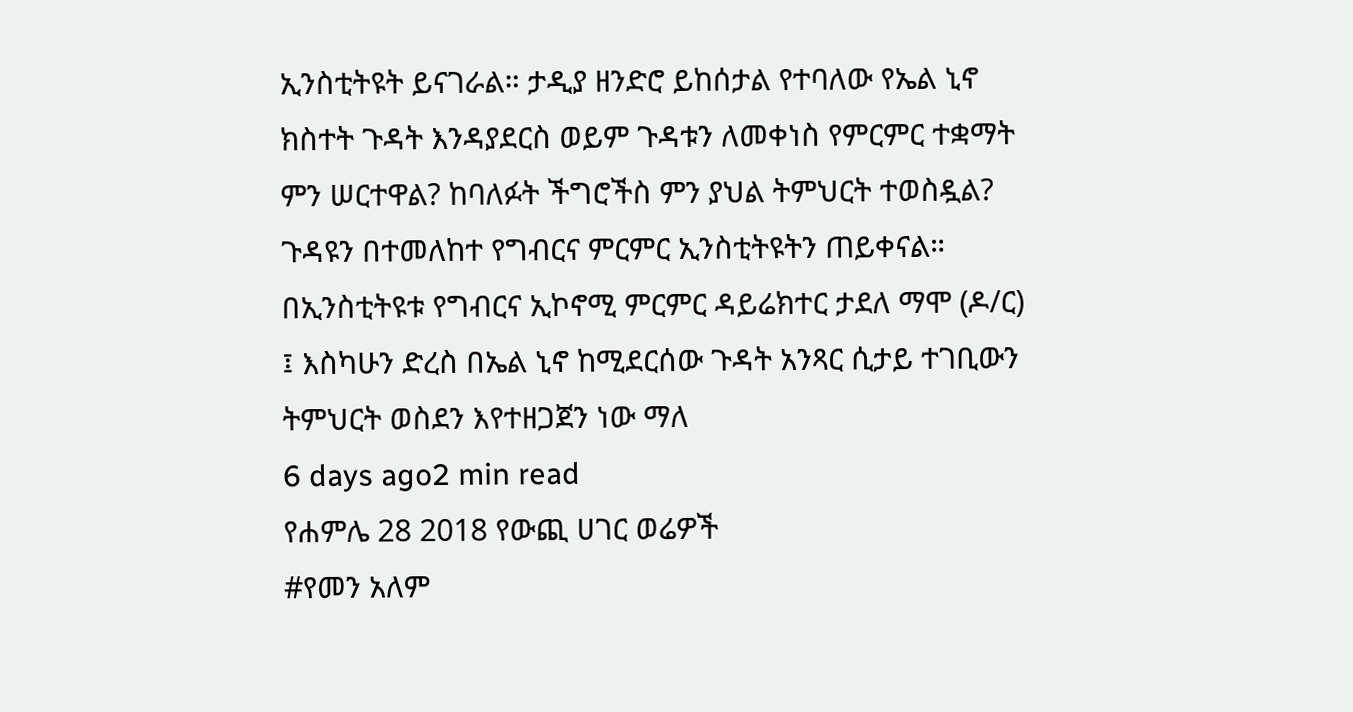ኢንስቲትዩት ይናገራል። ታዲያ ዘንድሮ ይከሰታል የተባለው የኤል ኒኖ ክስተት ጉዳት እንዳያደርስ ወይም ጉዳቱን ለመቀነስ የምርምር ተቋማት ምን ሠርተዋል? ከባለፉት ችግሮችስ ምን ያህል ትምህርት ተወስዷል? ጉዳዩን በተመለከተ የግብርና ምርምር ኢንስቲትዩትን ጠይቀናል። በኢንስቲትዩቱ የግብርና ኢኮኖሚ ምርምር ዳይሬክተር ታደለ ማሞ (ዶ/ር) ፤ እስካሁን ድረስ በኤል ኒኖ ከሚደርሰው ጉዳት አንጻር ሲታይ ተገቢውን ትምህርት ወስደን እየተዘጋጀን ነው ማለ
6 days ago2 min read
የሐምሌ 28 2018 የውጪ ሀገር ወሬዎች
#የመን አለም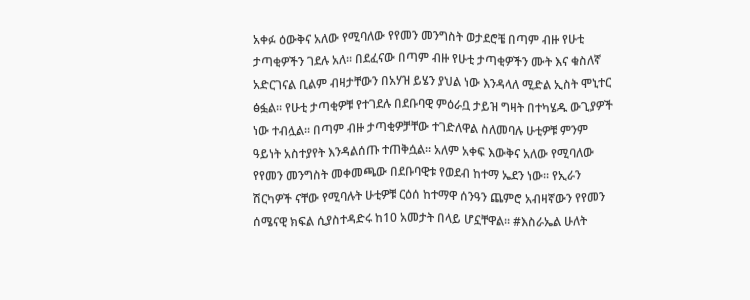አቀፉ ዕውቅና አለው የሚባለው የየመን መንግስት ወታደሮቼ በጣም ብዙ የሁቲ ታጣቂዎችን ገደሉ አለ፡፡ በደፈናው በጣም ብዙ የሁቲ ታጣቂዎችን ሙት እና ቁስለኛ አድርገናል ቢልም ብዛታቸውን በአሃዝ ይሄን ያህል ነው እንዳላለ ሚድል ኢስት ሞኒተር ፅፏል፡፡ የሁቲ ታጣቂዎቹ የተገደሉ በደቡባዊ ምዕራቧ ታይዝ ግዛት በተካሄዱ ውጊያዎች ነው ተብሏል፡፡ በጣም ብዙ ታጣቂዎቻቸው ተገድለዋል ስለመባሉ ሁቲዎቹ ምንም ዓይነት አስተያየት እንዳልሰጡ ተጠቅሷል፡፡ አለም አቀፍ እውቅና አለው የሚባለው የየመን መንግስት መቀመጫው በደቡባዊቱ የወደብ ከተማ ኤደን ነው፡፡ የኢራን ሽርካዎች ናቸው የሚባሉት ሁቲዎቹ ርዕሰ ከተማዋ ሰንዓን ጨምሮ አብዛኛውን የየመን ሰሜናዊ ክፍል ሲያስተዳድሩ ከ10 አመታት በላይ ሆኗቸዋል፡፡ #እስራኤል ሁለት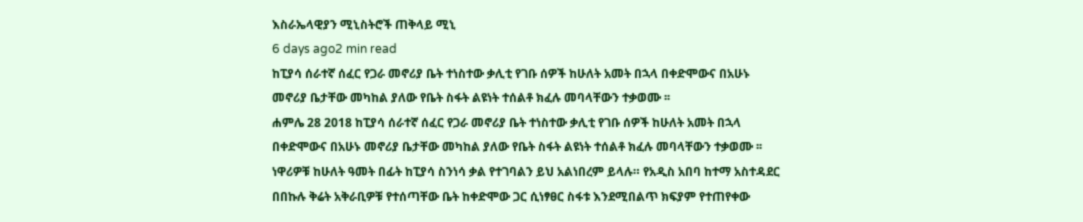እስራኤላዊያን ሚኒስትሮች ጠቅላይ ሚኒ
6 days ago2 min read
ከፒያሳ ሰራተኛ ሰፈር የጋራ መኖሪያ ቤት ተነስተው ቃሊቲ የገቡ ሰዎች ከሁለት አመት በኋላ በቀድሞውና በአሁኑ መኖሪያ ቤታቸው መካከል ያለው የቤት ስፋት ልዩነት ተሰልቶ ክፈሉ መባላቸውን ተቃወሙ ፡፡
ሐምሌ 28 2018 ከፒያሳ ሰራተኛ ሰፈር የጋራ መኖሪያ ቤት ተነስተው ቃሊቲ የገቡ ሰዎች ከሁለት አመት በኋላ በቀድሞውና በአሁኑ መኖሪያ ቤታቸው መካከል ያለው የቤት ስፋት ልዩነት ተሰልቶ ክፈሉ መባላቸውን ተቃወሙ ፡፡ ነዋሪዎቹ ከሁለት ዓመት በፊት ከፒያሳ ስንነሳ ቃል የተገባልን ይህ አልነበረም ይላሉ። የአዲስ አበባ ከተማ አስተዳደር በበኩሉ ቅሬት አቅራቢዎቹ የተሰጣቸው ቤት ከቀድሞው ጋር ሲነፃፀር ስፋቱ እንደሚበልጥ ክፍያም የተጠየቀው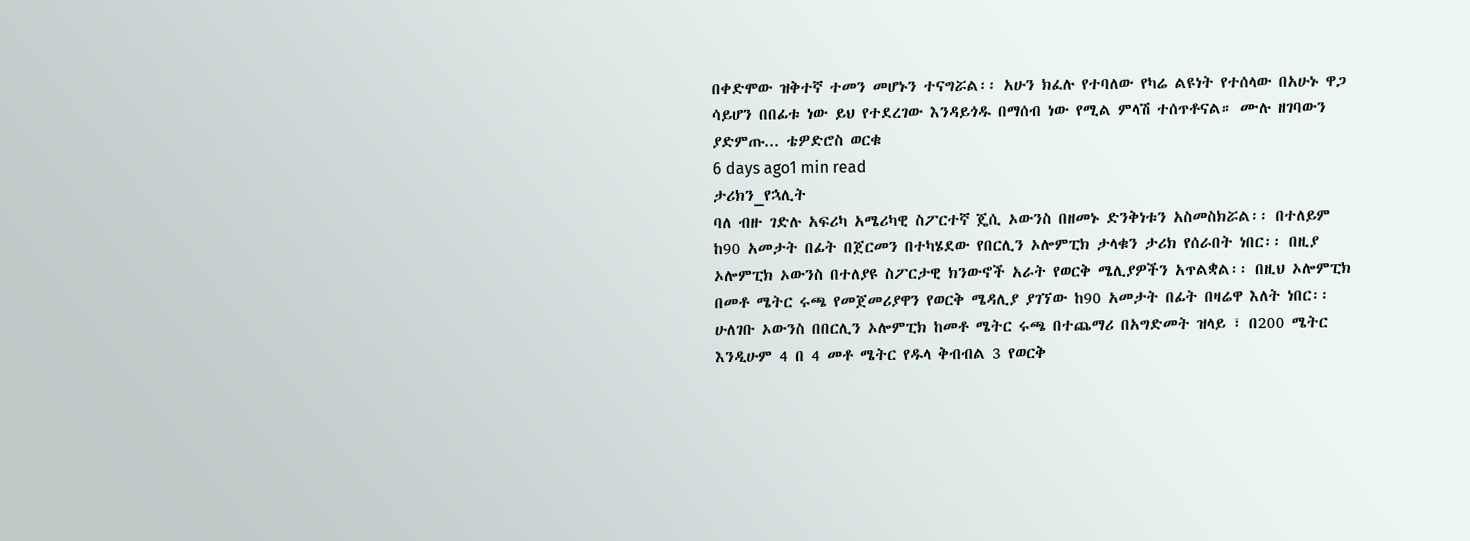በቀድሞው ዝቅተኛ ተመን መሆኑን ተናግሯል፡፡ አሁን ክፈሉ የተባለው የካሬ ልዩነት የተሰላው በአሁኑ ዋጋ ሳይሆን በበፊቱ ነው ይህ የተደረገው እንዳይጎዱ በማሰብ ነው የሚል ምላሽ ተሰጥቶናል። ሙሉ ዘገባውን ያድምጡ... ቴዎድሮስ ወርቁ
6 days ago1 min read
ታሪክን_የኋሊት
ባለ ብዙ ገድሉ አፍሪካ አሜሪካዊ ስፖርተኛ ጄሲ ኦውንስ በዘመኑ ድንቅነቱን አስመስክሯል፡፡ በተለይም ከ90 አመታት በፊት በጀርመን በተካሄደው የበርሊን ኦሎምፒክ ታላቁን ታሪክ የሰራበት ነበር፡፡ በዚያ ኦሎምፒክ ኦውንስ በተለያዩ ስፖርታዊ ክንውኖች አራት የወርቅ ሜሊያዎችን አጥልቋል፡፡ በዚህ ኦሎምፒክ በመቶ ሜትር ሩጫ የመጀመሪያዋን የወርቅ ሜዳሊያ ያገኘው ከ90 አመታት በፊት በዛሬዋ እለት ነበር፡፡ ሁለገቡ ኦውንስ በበርሊን ኦሎምፒክ ከመቶ ሜትር ሩጫ በተጨማሪ በአግድመት ዝላይ ፣ በ200 ሜትር እንዲሁም 4 በ 4 መቶ ሜትር የዱላ ቅብብል 3 የወርቅ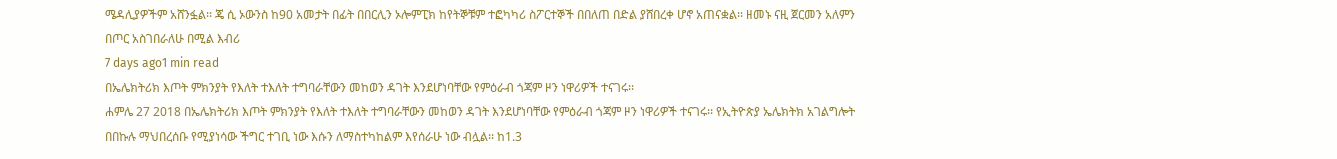ሜዳሊያዎችም አሸንፏል፡፡ ጄ ሲ ኦውንስ ከ90 አመታት በፊት በበርሊን ኦሎምፒክ ከየትኞቹም ተፎካካሪ ስፖርተኞች በበለጠ በድል ያሸበረቀ ሆኖ አጠናቋል፡፡ ዘመኑ ናዚ ጀርመን አለምን በጦር አስገበራለሁ በሚል እብሪ
7 days ago1 min read
በኤሌክትሪክ እጦት ምክንያት የእለት ተእለት ተግባራቸውን መከወን ዳገት እንደሆነባቸው የምዕራብ ጎጃም ዞን ነዋሪዎች ተናገሩ፡፡
ሐምሌ 27 2018 በኤሌክትሪክ እጦት ምክንያት የእለት ተእለት ተግባራቸውን መከወን ዳገት እንደሆነባቸው የምዕራብ ጎጃም ዞን ነዋሪዎች ተናገሩ፡፡ የኢትዮጵያ ኤሌክትክ አገልግሎት በበኩሉ ማህበረሰቡ የሚያነሳው ችግር ተገቢ ነው እሱን ለማስተካከልም እየሰራሁ ነው ብሏል፡፡ ከ1.3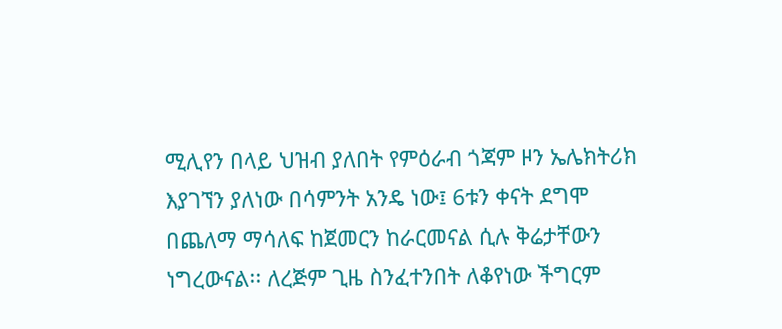ሚሊየን በላይ ህዝብ ያለበት የምዕራብ ጎጃም ዞን ኤሌክትሪክ እያገኘን ያለነው በሳምንት አንዴ ነው፤ 6ቱን ቀናት ደግሞ በጨለማ ማሳለፍ ከጀመርን ከራርመናል ሲሉ ቅሬታቸውን ነግረውናል፡፡ ለረጅም ጊዜ ስንፈተንበት ለቆየነው ችግርም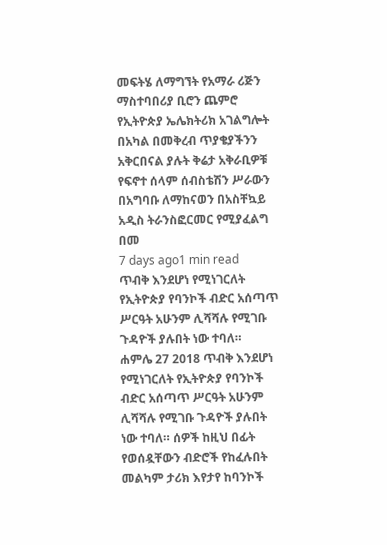መፍትሄ ለማግኘት የአማራ ሪጅን ማስተባበሪያ ቢሮን ጨምሮ የኢትዮጵያ ኤሌክትሪክ አገልግሎት በአካል በመቅረብ ጥያቄያችንን አቅርበናል ያሉት ቅሬታ አቅራቢዎቹ የፍኖተ ሰላም ሰብስቴሽን ሥራውን በአግባቡ ለማከናወን በአስቸኳይ አዲስ ትራንስፎርመር የሚያፈልግ በመ
7 days ago1 min read
ጥብቅ እንደሆነ የሚነገርለት የኢትዮጵያ የባንኮች ብድር አሰጣጥ ሥርዓት አሁንም ሊሻሻሉ የሚገቡ ጉዳዮች ያሉበት ነው ተባለ።
ሐምሌ 27 2018 ጥብቅ እንደሆነ የሚነገርለት የኢትዮጵያ የባንኮች ብድር አሰጣጥ ሥርዓት አሁንም ሊሻሻሉ የሚገቡ ጉዳዮች ያሉበት ነው ተባለ። ሰዎች ከዚህ በፊት የወሰዷቸውን ብድሮች የከፈሉበት መልካም ታሪክ እየታየ ከባንኮች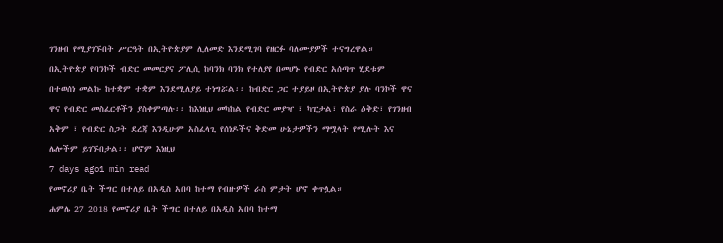ገንዘብ የሚያገኙበት ሥርዓት በኢትዮጵያም ሊለመድ እንደሚገባ የዘርፉ ባለሙያዎች ተናግረዋል። በኢትዮጵያ የባንኮች ብድር መመርያና ፖሊሲ ከባንክ ባንክ የተለያየ በመሆኑ የብድር አሰጣጥ ሂደቱም በተወሰነ መልኩ ከተቋም ተቋም እንደሚለያይ ተነግሯል፡፡ ከብድር ጋር ተያይዞ በኢትዮጵያ ያሉ ባንኮች ዋና ዋና የብድር መስፈርቶችን ያስቀምጣሉ፡፡ ከእነዚህ መካከል የብድር መያዣ ፣ ካፒታል፣ የስራ ዕቅድ፣ የገንዘብ አቅም ፣ የብድር ስጋት ደረጃ እንዲሁም አስፈላጊ የሰነዶችና ቅድመ ሁኔታዎችን ማሟላት የሚሉት እና ሌሎችም ይገኙበታል፡፡ ሆኖም እነዚህ
7 days ago1 min read
የመኖሪያ ቤት ችግር በተለይ በአዲስ አበባ ከተማ የብዙዎች ራስ ምታት ሆኖ ቀጥሏል።
ሐምሌ 27 2018 የመኖሪያ ቤት ችግር በተለይ በአዲስ አበባ ከተማ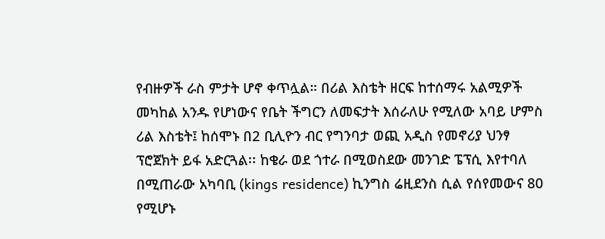የብዙዎች ራስ ምታት ሆኖ ቀጥሏል። በሪል እስቴት ዘርፍ ከተሰማሩ አልሚዎች መካከል አንዱ የሆነውና የቤት ችግርን ለመፍታት እሰራለሁ የሚለው አባይ ሆምስ ሪል እስቴት፤ ከሰሞኑ በ2 ቢሊዮን ብር የግንባታ ወጪ አዲስ የመኖሪያ ህንፃ ፕሮጀክት ይፋ አድርጓል፡፡ ከቄራ ወደ ጎተራ በሚወስደው መንገድ ፔፕሲ እየተባለ በሚጠራው አካባቢ (kings residence) ኪንግስ ሬዚደንስ ሲል የሰየመውና 80 የሚሆኑ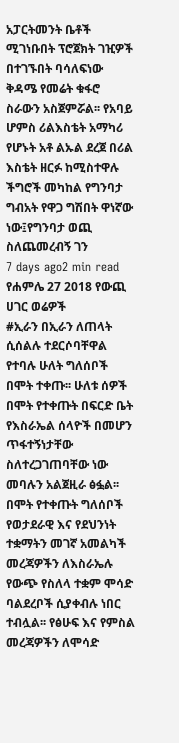አፓርትመንት ቤቶች ሚገነቡበት ፕሮጀክት ገዢዎች በተገኙበት ባሳለፍነው ቅዳሜ የመሬት ቁፋሮ ስራውን አስጀምሯል፡፡ የአባይ ሆምስ ሪልእስቴት አማካሪ የሆኑት አቶ ልኡል ደረጀ በሪል እስቴት ዘርፉ ከሚስተዋሉ ችግሮች መካከል የግንባታ ግብአት የዋጋ ግሽበት ዋነኛው ነው፤የግንባታ ወጪ ስለጨመረብኝ ገን
7 days ago2 min read
የሐምሌ 27 2018 የውጪ ሀገር ወሬዎች
#ኢራን በኢራን ለጠላት ሲሰልሉ ተደርሶባቸዋል የተባሉ ሁለት ግለሰቦች በሞት ተቀጡ፡፡ ሁለቱ ሰዎች በሞት የተቀጡት በፍርድ ቤት የእስራኤል ሰላዮች በመሆን ጥፋተኝነታቸው ስለተረጋገጠባቸው ነው መባሉን አልጀዚራ ፅፏል፡፡ በሞት የተቀጡት ግለሰቦች የወታደራዊ እና የደህንነት ተቋማትን መገኛ አመልካች መረጃዎችን ለእስራኤሉ የውጭ የስለላ ተቋም ሞሳድ ባልደረቦች ሲያቀብሉ ነበር ተብሏል፡፡ የፅሁፍ እና የምስል መረጃዎችን ለሞሳድ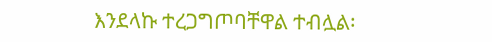እንደላኩ ተረጋግጦባቸዋል ተብሏል፡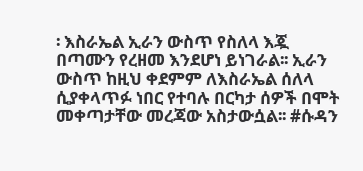፡ እስራኤል ኢራን ውስጥ የስለላ እጇ በጣሙን የረዘመ እንደሆነ ይነገራል፡፡ ኢራን ውስጥ ከዚህ ቀደምም ለእስራኤል ሰለላ ሲያቀላጥፉ ነበር የተባሉ በርካታ ሰዎች በሞት መቀጣታቸው መረጃው አስታውሷል፡፡ #ሱዳን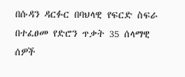በሱዳን ዳርፉር በባህላዊ የፍርድ ስፍራ በተፈፀመ የድሮን ጥቃት 35 ሰላማዊ ሰዎች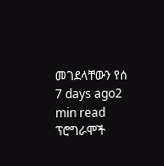መገደላቸውን የሰ
7 days ago2 min read
ፕሮግራሞች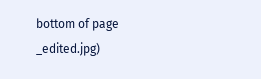bottom of page
_edited.jpg)